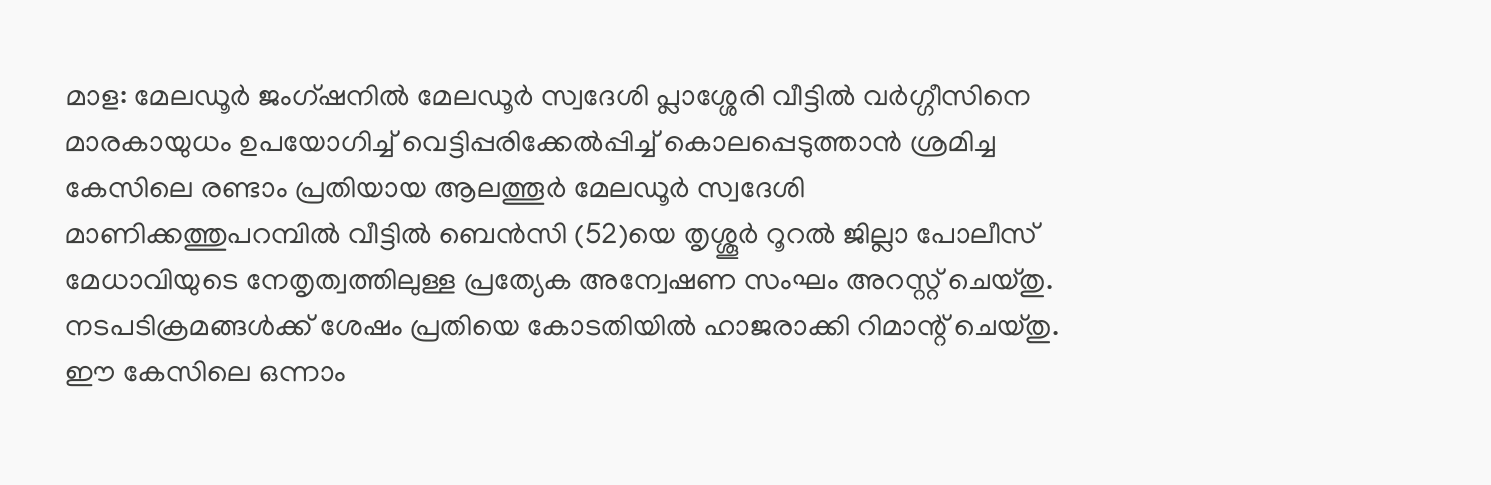മാള: മേലഡൂർ ജംഗ്ഷനിൽ മേലഡൂർ സ്വദേശി പ്ലാശ്ശേരി വീട്ടിൽ വർഗ്ഗീസിനെ മാരകായുധം ഉപയോഗിച്ച് വെട്ടിപ്പരിക്കേൽപ്പിച്ച് കൊലപ്പെടുത്താൻ ശ്രമിച്ച കേസിലെ രണ്ടാം പ്രതിയായ ആലത്തൂർ മേലഡൂർ സ്വദേശി മാണിക്കത്തുപറമ്പിൽ വീട്ടിൽ ബെൻസി (52)യെ തൃശ്ശൂർ റൂറൽ ജില്ലാ പോലീസ് മേധാവിയുടെ നേതൃത്വത്തിലുള്ള പ്രത്യേക അന്വേഷണ സംഘം അറസ്റ്റ് ചെയ്തു. നടപടിക്രമങ്ങൾക്ക് ശേഷം പ്രതിയെ കോടതിയിൽ ഹാജരാക്കി റിമാന്റ് ചെയ്തു.
ഈ കേസിലെ ഒന്നാം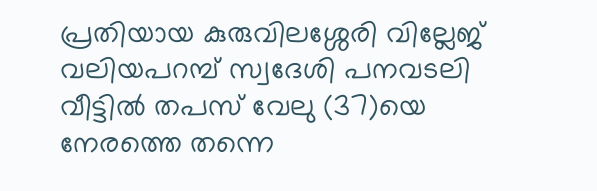പ്രതിയായ കുരുവിലശ്ശേരി വില്ലേജ് വലിയപറമ്പ് സ്വദേശി പനവടലി വീട്ടിൽ തപസ് വേലു (37)യെ നേരത്തെ തന്നെ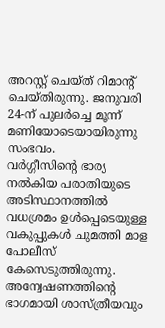അറസ്റ്റ് ചെയ്ത് റിമാന്റ് ചെയ്തിരുന്നു. ജനുവരി 24-ന് പുലർച്ചെ മൂന്ന് മണിയോടെയായിരുന്നു സംഭവം.
വർഗ്ഗീസിന്റെ ഭാര്യ നൽകിയ പരാതിയുടെ അടിസ്ഥാനത്തിൽ വധശ്രമം ഉൾപ്പെടെയുള്ള വകുപ്പുകൾ ചുമത്തി മാള പോലീസ് കേസെടുത്തിരുന്നു. അന്വേഷണത്തിന്റെ ഭാഗമായി ശാസ്ത്രീയവും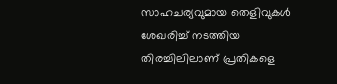സാഹചര്യവുമായ തെളിവുകൾ ശേഖരിച്ച് നടത്തിയ തിരച്ചിലിലാണ് പ്രതികളെ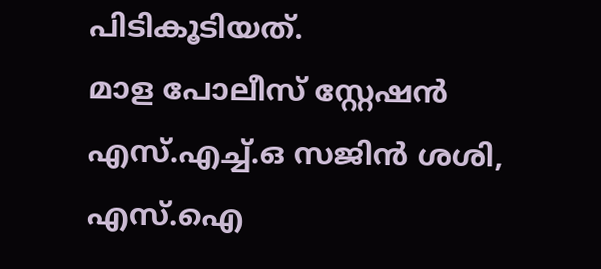പിടികൂടിയത്.
മാള പോലീസ് സ്റ്റേഷൻ എസ്.എച്ച്.ഒ സജിൻ ശശി, എസ്.ഐ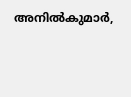അനിൽകുമാർ,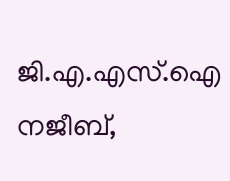ജി.എ.എസ്.ഐ നജീബ്,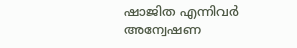ഷാജിത എന്നിവർ അന്വേഷണ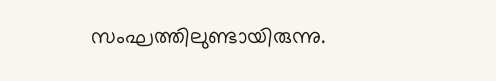സംഘത്തിലുണ്ടായിരുന്നു.